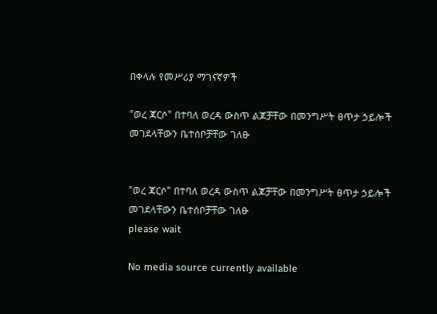በቀላሉ የመሥሪያ ማገናኛዎች

"ወረ ጃርሶ" በተባለ ወረዳ ውስጥ ልጆቻቸው በመንግሥት ፀጥታ ኃይሎች መገደላቸውን ቤተሰቦቻቸው ገለፁ


"ወረ ጃርሶ" በተባለ ወረዳ ውስጥ ልጆቻቸው በመንግሥት ፀጥታ ኃይሎች መገደላቸውን ቤተሰቦቻቸው ገለፁ
please wait

No media source currently available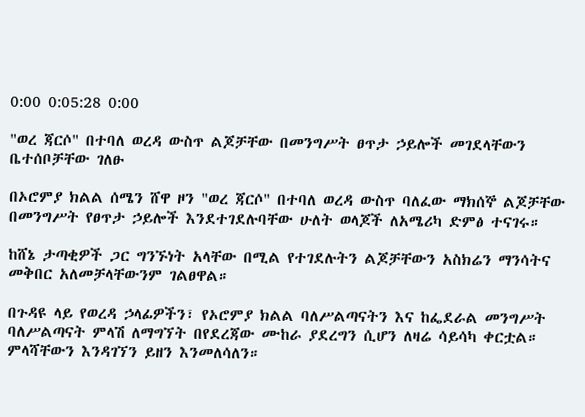0:00 0:05:28 0:00

"ወረ ጃርሶ" በተባለ ወረዳ ውስጥ ልጆቻቸው በመንግሥት ፀጥታ ኃይሎች መገደላቸውን ቤተሰቦቻቸው ገለፁ

በኦሮምያ ክልል ሰሜን ሸዋ ዞን "ወረ ጃርሶ" በተባለ ወረዳ ውስጥ ባለፈው ማክሰኞ ልጆቻቸው በመንግሥት የፀጥታ ኃይሎች እንደተገደሉባቸው ሁለት ወላጆች ለአሜሪካ ድምፅ ተናገሩ።

ከሸኔ ታጣቂዎች ጋር ግንኙነት አላቸው በሚል የተገደሉትን ልጆቻቸውን አስክሬን ማንሳትና መቅበር አለመቻላቸውንም ገልፀዋል።

በጉዳዩ ላይ የወረዳ ኃላፊዎችን፣ የኦሮምያ ክልል ባለሥልጣናትን እና ከፌደራል መንግሥት ባለሥልጣናት ምላሽ ለማግኘት በየደረጃው ሙከራ ያደረግን ሲሆን ለዛሬ ሳይሳካ ቀርቷል። ምላሻቸውን እንዳገኘን ይዘን እንመለሳለን።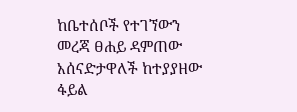ከቤተሰቦች የተገኘውን መረጃ ፀሐይ ዳምጠው አሰናድታዋለች ከተያያዘው ፋይል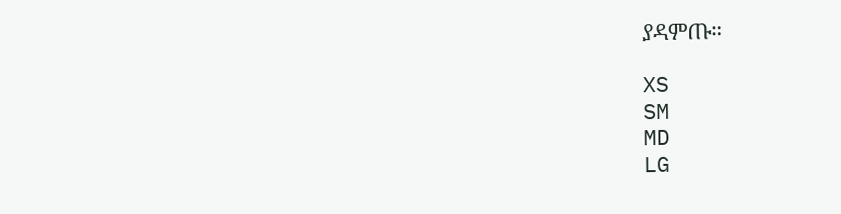ያዳምጡ።

XS
SM
MD
LG